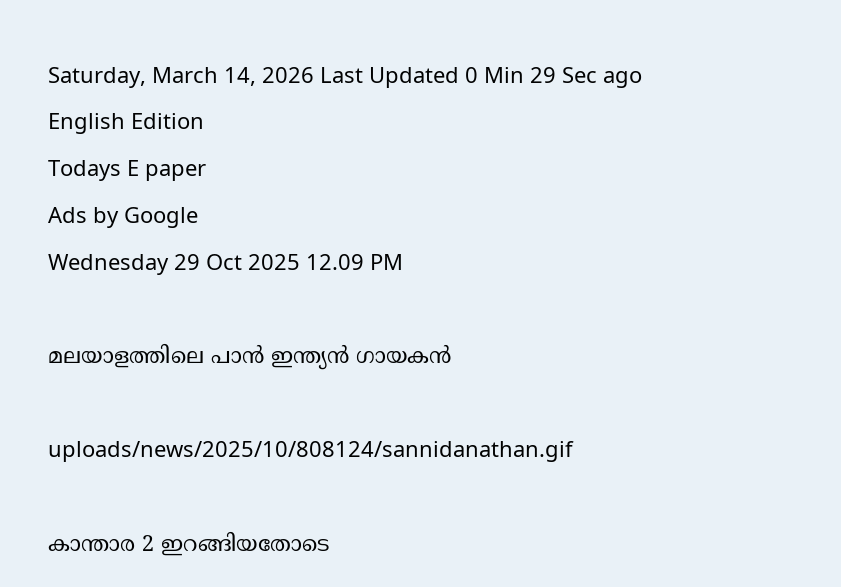Saturday, March 14, 2026 Last Updated 0 Min 29 Sec ago English Edition
Todays E paper
Ads by Google
Wednesday 29 Oct 2025 12.09 PM

മലയാളത്തിലെ പാന്‍ ഇന്ത്യന്‍ ഗായകന്‍

uploads/news/2025/10/808124/sannidanathan.gif

കാന്താര 2 ഇറങ്ങിയതോടെ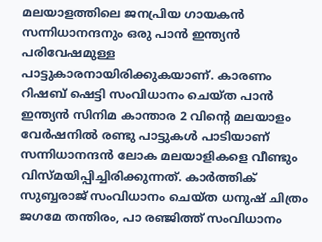മലയാളത്തിലെ ജനപ്രിയ ഗായകന്‍ സന്നിധാനന്ദനും ഒരു പാന്‍ ഇന്ത്യന്‍ പരിവേഷമുള്ള പാട്ടുകാരനായിരിക്കുകയാണ്. കാരണം റിഷബ് ഷെട്ടി സംവിധാനം ചെയ്ത പാന്‍ ഇന്ത്യന്‍ സിനിമ കാന്താര 2 വിന്റെ മലയാളം വേര്‍ഷനില്‍ രണ്ടു പാട്ടുകള്‍ പാടിയാണ് സന്നിധാനന്ദന്‍ ലോക മലയാളികളെ വീണ്ടും വിസ്മയിപ്പിച്ചിരിക്കുന്നത്. കാര്‍ത്തിക് സുബ്ബരാജ് സംവിധാനം ചെയ്ത ധനുഷ് ചിത്രം ജഗമേ തന്തിരം, പാ രഞ്ജിത്ത് സംവിധാനം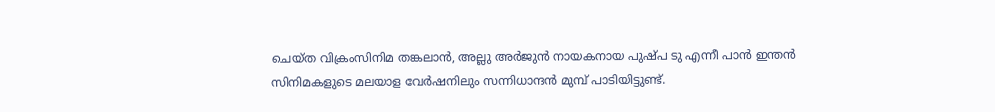ചെയ്ത വിക്രംസിനിമ തങ്കലാന്‍, അല്ലു അര്‍ജുന്‍ നായകനായ പുഷ്പ ടു എന്നീ പാന്‍ ഇന്തന്‍ സിനിമകളുടെ മലയാള വേര്‍ഷനിലും സന്നിധാന്ദന്‍ മുമ്പ് പാടിയിട്ടുണ്ട്.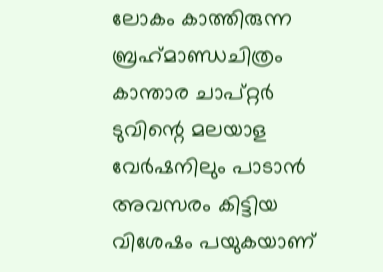ലോകം കാത്തിരുന്ന ബ്രഹ്‌മാണ്ഡചിത്രം കാന്താര ചാപ്റ്റര്‍ ടുവിന്റെ മലയാള വേര്‍ഷനിലും പാടാന്‍ അവസരം കിട്ടിയ വിശേഷം പയുകയാണ്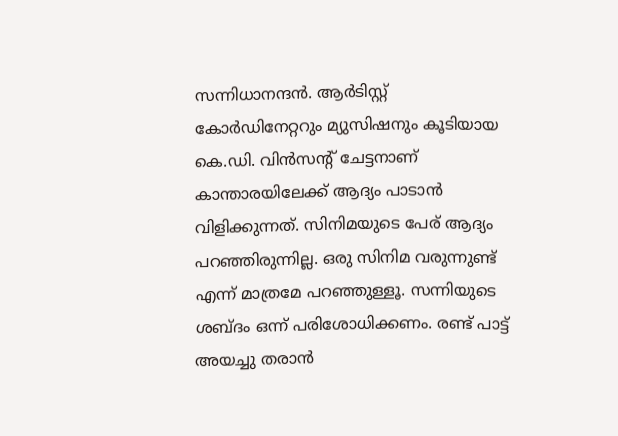സന്നിധാനന്ദന്‍. ആര്‍ടിസ്റ്റ് കോര്‍ഡിനേറ്ററും മ്യുസിഷനും കൂടിയായ കെ.ഡി. വിന്‍സന്റ് ചേട്ടനാണ് കാന്താരയിലേക്ക് ആദ്യം പാടാന്‍ വിളിക്കുന്നത്. സിനിമയുടെ പേര് ആദ്യം പറഞ്ഞിരുന്നില്ല. ഒരു സിനിമ വരുന്നുണ്ട് എന്ന് മാത്രമേ പറഞ്ഞുള്ളൂ. സന്നിയുടെ ശബ്ദം ഒന്ന് പരിശോധിക്കണം. രണ്ട് പാട്ട് അയച്ചു തരാന്‍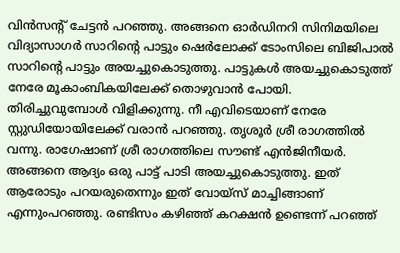വിന്‍സന്റ് ചേട്ടന്‍ പറഞ്ഞു. അങ്ങനെ ഓര്‍ഡിനറി സിനിമയിലെ വിദ്യാസാഗര്‍ സാറിന്റെ പാട്ടും ഷെര്‍ലോക്ക് ടോംസിലെ ബിജിപാല്‍ സാറിന്റെ പാട്ടും അയച്ചുകൊടുത്തു. പാട്ടുകള്‍ അയച്ചുകൊടുത്ത് നേരേ മൂകാംബികയിലേക്ക് തൊഴുവാന്‍ പോയി. തിരിച്ചുവുമ്പോള്‍ വിളിക്കുന്നു. നീ എവിടെയാണ് നേരേ സ്റ്റുഡിയോയിലേക്ക് വരാന്‍ പറഞ്ഞു. തൃശൂര്‍ ശ്രീ രാഗത്തില്‍ വന്നു. രാഗേഷാണ് ശ്രീ രാഗത്തിലെ സൗണ്ട് എന്‍ജിനീയര്‍. അങ്ങനെ ആദ്യം ഒരു പാട്ട് പാടി അയച്ചുകൊടുത്തു. ഇത് ആരോടും പറയരുതെന്നും ഇത് വോയ്‌സ് മാച്ചിങ്ങാണ് എന്നുംപറഞ്ഞു. രണ്ടിസം കഴിഞ്ഞ് കറക്ഷന്‍ ഉണ്ടെന്ന് പറഞ്ഞ്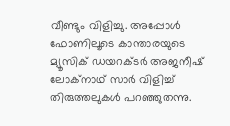വീണ്ടും വിളിച്ചു. അപ്പോള്‍ ഫോണിലൂടെ കാന്താരയുടെ മ്യൂസിക് ഡയറക്ടര്‍ അജനീഷ് ലോക്‌നാഥ് സാര്‍ വിളിച്ച് തിരുത്തലുകള്‍ പറഞ്ഞുതന്നു.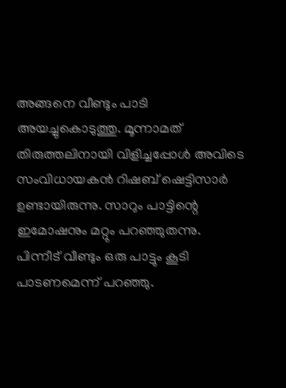അങ്ങനെ വീണ്ടും പാടി അയച്ചുകൊടുത്തു. മൂന്നാമത് തിരുത്തലിനായി വിളിച്ചപ്പോള്‍ അവിടെ സംവിധായകന്‍ റിഷബ് ഷെട്ടിസാര്‍ ഉണ്ടായിരുന്നു. സാറും പാട്ടിന്റെ ഇമോഷനും മറ്റും പറഞ്ഞുതന്നു. പിന്നീട് വീണ്ടും ഒരു പാട്ടും കൂടി പാടണമെന്ന് പറഞ്ഞു.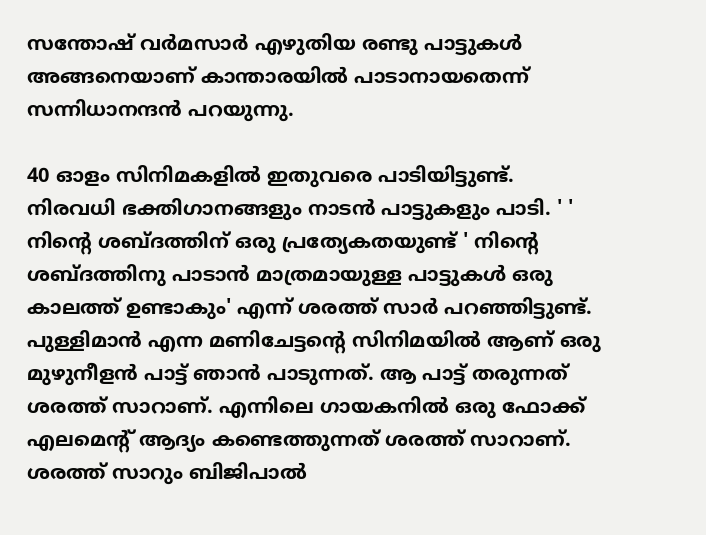സന്തോഷ് വര്‍മസാര്‍ എഴുതിയ രണ്ടു പാട്ടുകള്‍ അങ്ങനെയാണ് കാന്താരയില്‍ പാടാനായതെന്ന് സന്നിധാനന്ദന്‍ പറയുന്നു.

40 ഓളം സിനിമകളില്‍ ഇതുവരെ പാടിയിട്ടുണ്ട്. നിരവധി ഭക്തിഗാനങ്ങളും നാടന്‍ പാട്ടുകളും പാടി. ' ' നിന്റെ ശബ്ദത്തിന് ഒരു പ്രത്യേകതയുണ്ട് ' നിന്റെ ശബ്ദത്തിനു പാടാന്‍ മാത്രമായുള്ള പാട്ടുകള്‍ ഒരു കാലത്ത് ഉണ്ടാകും' എന്ന് ശരത്ത് സാര്‍ പറഞ്ഞിട്ടുണ്ട്. പുള്ളിമാന്‍ എന്ന മണിചേട്ടന്റെ സിനിമയില്‍ ആണ് ഒരു മുഴുനീളന്‍ പാട്ട് ഞാന്‍ പാടുന്നത്. ആ പാട്ട് തരുന്നത് ശരത്ത് സാറാണ്. എന്നിലെ ഗായകനില്‍ ഒരു ഫോക്ക് എലമെന്റ് ആദ്യം കണ്ടെത്തുന്നത് ശരത്ത് സാറാണ്. ശരത്ത് സാറും ബിജിപാല്‍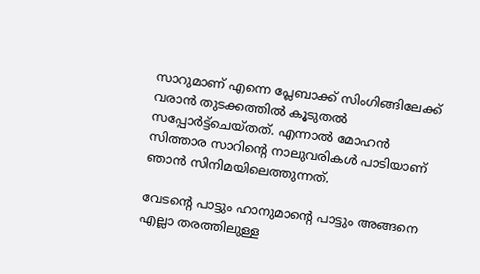സാറുമാണ് എന്നെ പ്ലേബാക്ക് സിംഗിങ്ങിലേക്ക് വരാന്‍ തുടക്കത്തില്‍ കൂടുതല്‍ സപ്പോര്‍ട്ട്‌ചെയ്തത്. എന്നാല്‍ മോഹന്‍ സിത്താര സാറിന്റെ നാലുവരികള്‍ പാടിയാണ് ഞാന്‍ സിനിമയിലെത്തുന്നത്.

വേടന്റെ പാട്ടും ഹാനുമാന്റെ പാട്ടും അങ്ങനെ എല്ലാ തരത്തിലുള്ള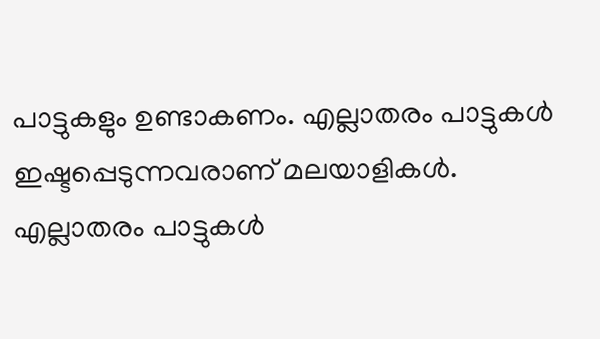പാട്ടുകളും ഉണ്ടാകണം. എല്ലാതരം പാട്ടുകള്‍ ഇഷ്ടപ്പെടുന്നവരാണ് മലയാളികള്‍. എല്ലാതരം പാട്ടുകള്‍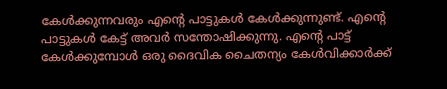കേള്‍ക്കുന്നവരും എന്റെ പാട്ടുകള്‍ കേള്‍ക്കുന്നുണ്ട്. എന്റെ പാട്ടുകള്‍ കേട്ട് അവര്‍ സന്തോഷിക്കുന്നു. എന്റെ പാട്ട് കേള്‍ക്കുമ്പോള്‍ ഒരു ദൈവിക ചൈതന്യം കേള്‍വിക്കാര്‍ക്ക്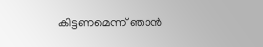കിട്ടണമെന്ന് ഞാന്‍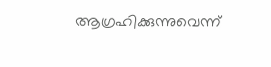ആഗ്രഹിക്കുന്നുവെന്ന്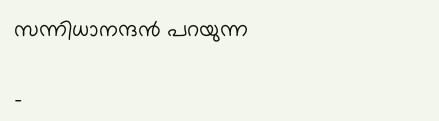സന്നിധാനന്ദന്‍ പറയുന്ന

-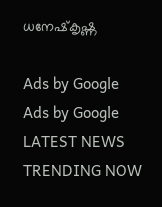ധനേഷ്‌കൃഷ്ണ

Ads by Google
Ads by Google
LATEST NEWS
TRENDING NOW